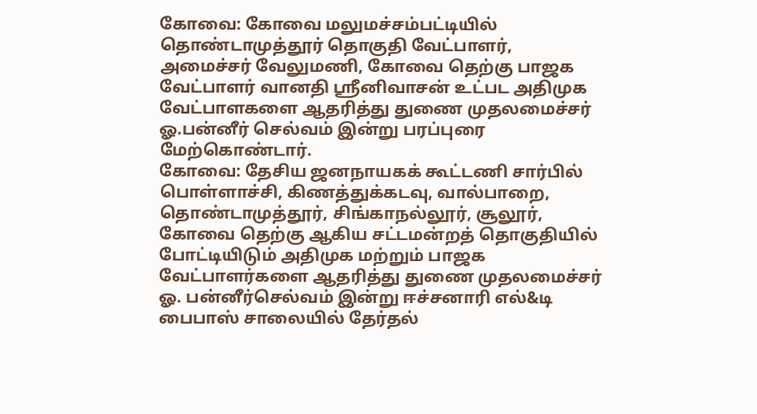கோவை: கோவை மலுமச்சம்பட்டியில் தொண்டாமுத்தூர் தொகுதி வேட்பாளர், அமைச்சர் வேலுமணி, கோவை தெற்கு பாஜக வேட்பாளர் வானதி ஸ்ரீனிவாசன் உட்பட அதிமுக வேட்பாளகளை ஆதரித்து துணை முதலமைச்சர் ஓ.பன்னீர் செல்வம் இன்று பரப்புரை மேற்கொண்டார்.
கோவை: தேசிய ஜனநாயகக் கூட்டணி சார்பில் பொள்ளாச்சி, கிணத்துக்கடவு, வால்பாறை, தொண்டாமுத்தூர், சிங்காநல்லூர், சூலூர், கோவை தெற்கு ஆகிய சட்டமன்றத் தொகுதியில் போட்டியிடும் அதிமுக மற்றும் பாஜக வேட்பாளர்களை ஆதரித்து துணை முதலமைச்சர் ஓ. பன்னீர்செல்வம் இன்று ஈச்சனாரி எல்&டி பைபாஸ் சாலையில் தேர்தல்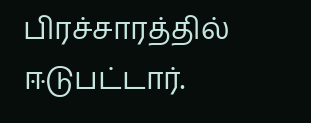பிரச்சாரத்தில் ஈடுபட்டார்.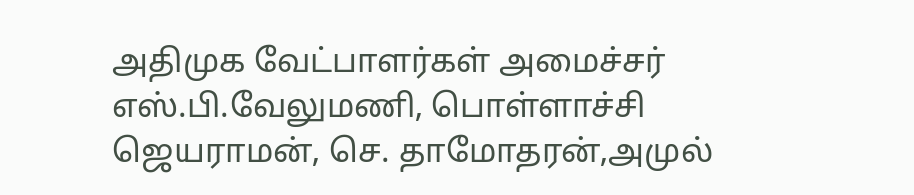அதிமுக வேட்பாளர்கள் அமைச்சர் எஸ்.பி.வேலுமணி, பொள்ளாச்சி ஜெயராமன், செ. தாமோதரன்,அமுல்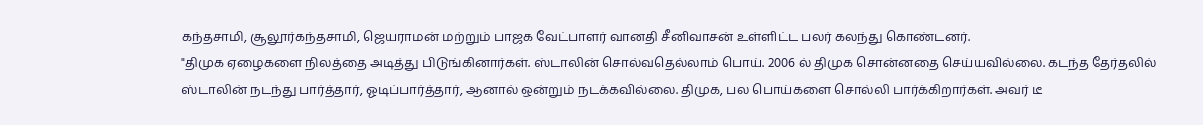கந்தசாமி, சூலூர்கந்தசாமி, ஜெயராமன் மற்றும் பாஜக வேட்பாளர் வானதி சீனிவாசன் உள்ளிட்ட பலர் கலந்து கொண்டனர்.
"திமுக ஏழைகளை நிலத்தை அடித்து பிடுங்கினார்கள். ஸ்டாலின் சொல்வதெல்லாம் பொய். 2006 ல் திமுக சொன்னதை செய்யவில்லை. கடந்த தேர்தலில் ஸ்டாலின் நடந்து பார்த்தார், ஓடிப்பார்த்தார், ஆனால் ஒன்றும் நடக்கவில்லை. திமுக, பல பொய்களை சொல்லி பார்க்கிறார்கள். அவர் டீ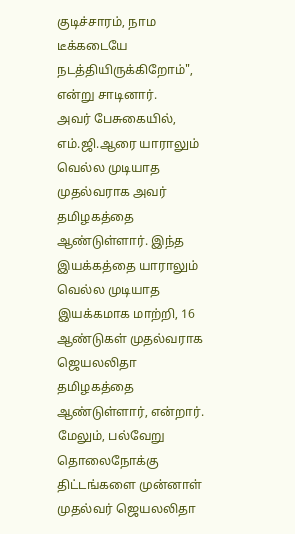குடிச்சாரம், நாம டீக்கடையே நடத்தியிருக்கிறோம்", என்று சாடினார்.
அவர் பேசுகையில், எம்.ஜி.ஆரை யாராலும் வெல்ல முடியாத முதல்வராக அவர் தமிழகத்தை ஆண்டுள்ளார். இந்த இயக்கத்தை யாராலும் வெல்ல முடியாத இயக்கமாக மாற்றி, 16 ஆண்டுகள் முதல்வராக ஜெயலலிதா தமிழகத்தை ஆண்டுள்ளார், என்றார்.
மேலும், பல்வேறு தொலைநோக்கு திட்டங்களை முன்னாள் முதல்வர் ஜெயலலிதா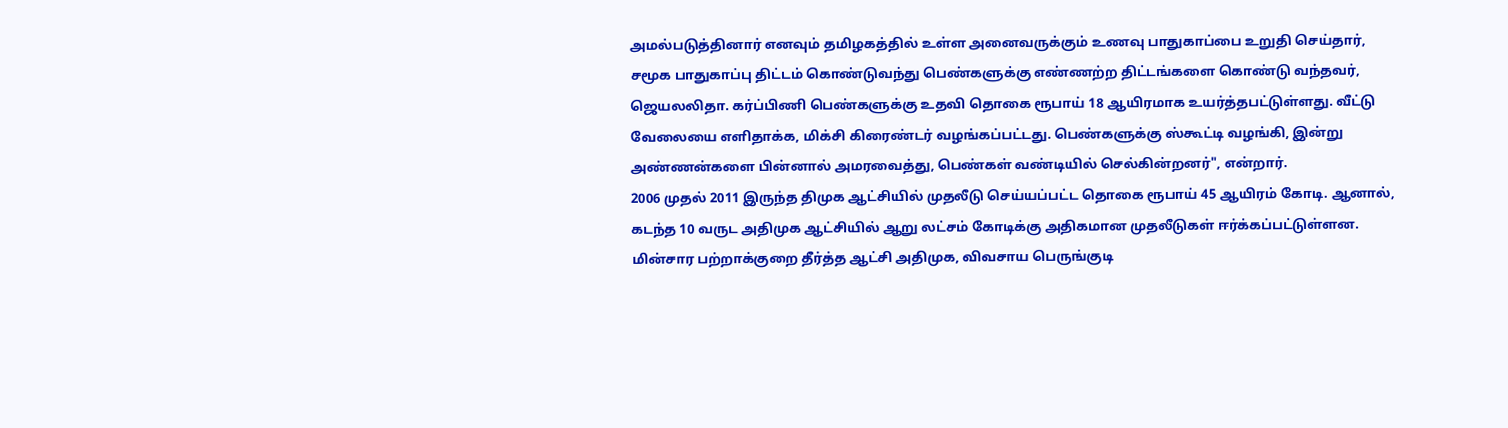அமல்படுத்தினார் எனவும் தமிழகத்தில் உள்ள அனைவருக்கும் உணவு பாதுகாப்பை உறுதி செய்தார், சமூக பாதுகாப்பு திட்டம் கொண்டுவந்து பெண்களுக்கு எண்ணற்ற திட்டங்களை கொண்டு வந்தவர், ஜெயலலிதா. கர்ப்பிணி பெண்களுக்கு உதவி தொகை ரூபாய் 18 ஆயிரமாக உயர்த்தபட்டுள்ளது. வீட்டு வேலையை எளிதாக்க, மிக்சி கிரைண்டர் வழங்கப்பட்டது. பெண்களுக்கு ஸ்கூட்டி வழங்கி, இன்று அண்ணன்களை பின்னால் அமரவைத்து, பெண்கள் வண்டியில் செல்கின்றனர்", என்றார்.
2006 முதல் 2011 இருந்த திமுக ஆட்சியில் முதலீடு செய்யப்பட்ட தொகை ரூபாய் 45 ஆயிரம் கோடி. ஆனால், கடந்த 10 வருட அதிமுக ஆட்சியில் ஆறு லட்சம் கோடிக்கு அதிகமான முதலீடுகள் ஈர்க்கப்பட்டுள்ளன.
மின்சார பற்றாக்குறை தீர்த்த ஆட்சி அதிமுக, விவசாய பெருங்குடி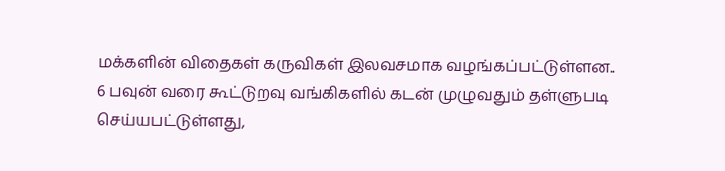மக்களின் விதைகள் கருவிகள் இலவசமாக வழங்கப்பட்டுள்ளன..
6 பவுன் வரை கூட்டுறவு வங்கிகளில் கடன் முழுவதும் தள்ளுபடி செய்யபட்டுள்ளது,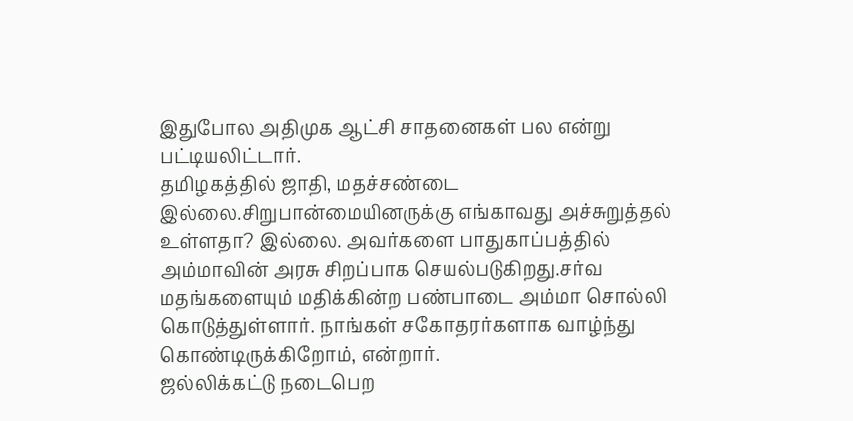இதுபோல அதிமுக ஆட்சி சாதனைகள் பல என்று பட்டியலிட்டார்.
தமிழகத்தில் ஜாதி, மதச்சண்டை இல்லை.சிறுபான்மையினருக்கு எங்காவது அச்சுறுத்தல் உள்ளதா? இல்லை. அவர்களை பாதுகாப்பத்தில் அம்மாவின் அரசு சிறப்பாக செயல்படுகிறது.சர்வ மதங்களையும் மதிக்கின்ற பண்பாடை அம்மா சொல்லி கொடுத்துள்ளார். நாங்கள் சகோதரர்களாக வாழ்ந்து கொண்டிருக்கிறோம், என்றார்.
ஜல்லிக்கட்டு நடைபெற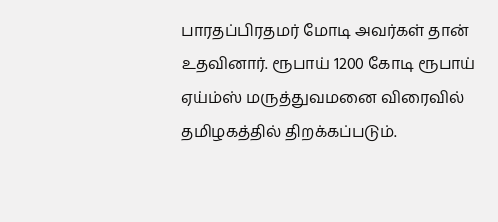பாரதப்பிரதமர் மோடி அவர்கள் தான் உதவினார். ரூபாய் 1200 கோடி ரூபாய் ஏய்ம்ஸ் மருத்துவமனை விரைவில் தமிழகத்தில் திறக்கப்படும்.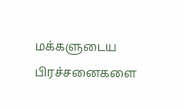மக்களுடைய பிரச்சனைகளை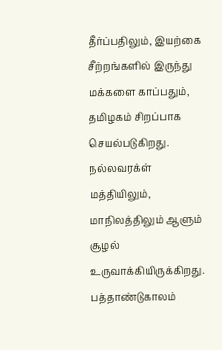தீர்ப்பதிலும், இயற்கை சீற்றங்களில் இருந்து மக்களை காப்பதும், தமிழகம் சிறப்பாக செயல்படுகிறது. நல்லவரக்ள் மத்தியிலும், மாநிலத்திலும் ஆளும் சூழல் உருவாக்கியிருக்கிறது.
பத்தாண்டுகாலம்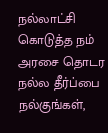நல்லாட்சி கொடுத்த நம் அரசை தொடர நல்ல தீர்ப்பை நல்குங்கள்,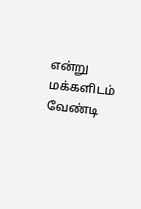என்று மக்களிடம் வேண்டி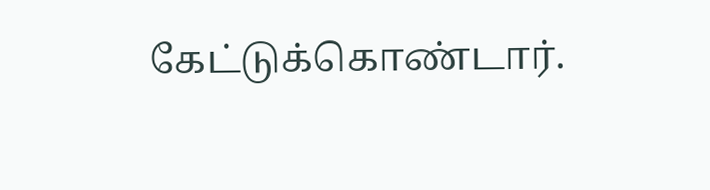கேட்டுக்கொண்டார்.